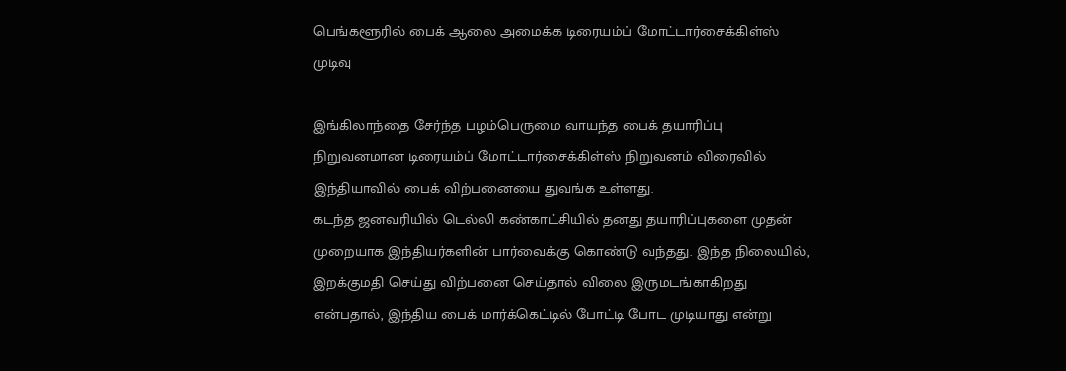பெங்களூரில் பைக் ஆலை அமைக்க டிரையம்ப் மோட்டார்சைக்கிள்ஸ் முடிவு

இங்கிலாந்தை சேர்ந்த பழம்பெருமை வாயந்த பைக் தயாரிப்பு நிறுவனமான டிரையம்ப் மோட்டார்சைக்கிள்ஸ் நிறுவனம் விரைவில் இந்தியாவில் பைக் விற்பனையை துவங்க உள்ளது.
கடந்த ஜனவரியில் டெல்லி கண்காட்சியில் தனது தயாரிப்புகளை முதன் முறையாக இந்தியர்களின் பார்வைக்கு கொண்டு வந்தது. இந்த நிலையில், இறக்குமதி செய்து விற்பனை செய்தால் விலை இருமடங்காகிறது என்பதால், இந்திய பைக் மார்க்கெட்டில் போட்டி போட முடியாது என்று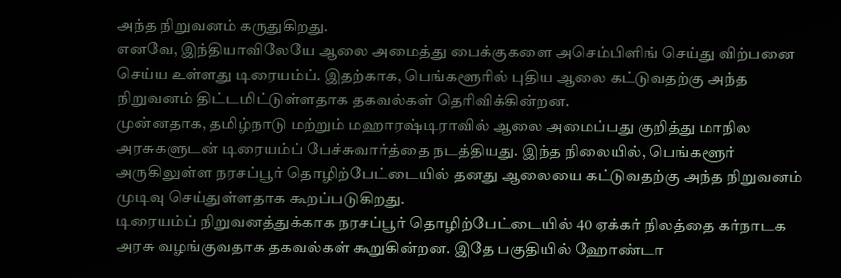அந்த நிறுவனம் கருதுகிறது.
எனவே, இந்தியாவிலேயே ஆலை அமைத்து பைக்குகளை அசெம்பிளிங் செய்து விற்பனை செய்ய உள்ளது டிரையம்ப். இதற்காக, பெங்களூரில் புதிய ஆலை கட்டுவதற்கு அந்த நிறுவனம் திட்டமிட்டுள்ளதாக தகவல்கள் தெரிவிக்கின்றன.
முன்னதாக, தமிழ்நாடு மற்றும் மஹாரஷ்டிராவில் ஆலை அமைப்பது குறித்து மாநில அரசுகளுடன் டிரையம்ப் பேச்சுவார்த்தை நடத்தியது. இந்த நிலையில், பெங்களூர் அருகிலுள்ள நரசப்பூர் தொழிற்பேட்டையில் தனது ஆலையை கட்டுவதற்கு அந்த நிறுவனம் முடிவு செய்துள்ளதாக கூறப்படுகிறது.
டிரையம்ப் நிறுவனத்துக்காக நரசப்பூர் தொழிற்பேட்டையில் 40 ஏக்கர் நிலத்தை கர்நாடக அரசு வழங்குவதாக தகவல்கள் கூறுகின்றன. இதே பகுதியில் ஹோண்டா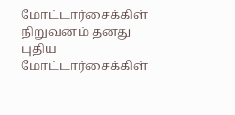மோட்டார்சைக்கிள் நிறுவனம் தனது புதிய மோட்டார்சைக்கிள்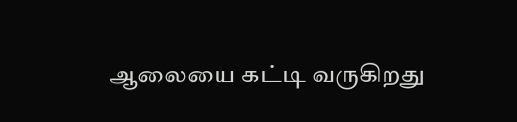ஆலையை கட்டி வருகிறது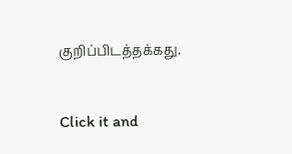குறிப்பிடத்தக்கது.


Click it and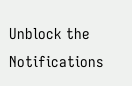Unblock the Notifications